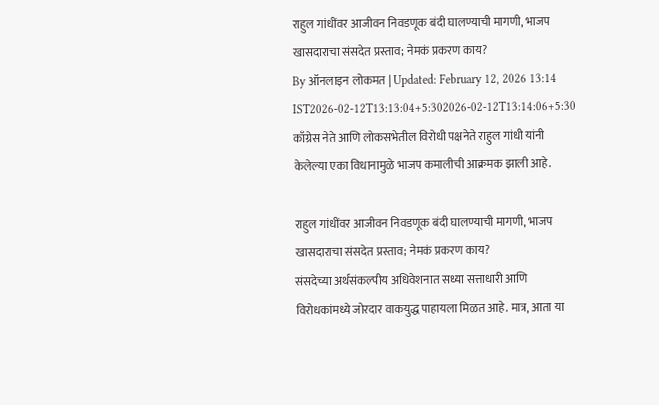राहुल गांधींवर आजीवन निवडणूक बंदी घालण्याची मागणी, भाजप खासदाराचा संसदेत प्रस्ताव; नेमकं प्रकरण काय?
By ऑनलाइन लोकमत | Updated: February 12, 2026 13:14 IST2026-02-12T13:13:04+5:302026-02-12T13:14:06+5:30
काँग्रेस नेते आणि लोकसभेतील विरोधी पक्षनेते राहुल गांधी यांनी केलेल्या एका विधानामुळे भाजप कमालीची आक्रमक झाली आहे.

राहुल गांधींवर आजीवन निवडणूक बंदी घालण्याची मागणी, भाजप खासदाराचा संसदेत प्रस्ताव; नेमकं प्रकरण काय?
संसदेच्या अर्थसंकल्पीय अधिवेशनात सध्या सत्ताधारी आणि विरोधकांमध्ये जोरदार वाकयुद्ध पाहायला मिळत आहे. मात्र, आता या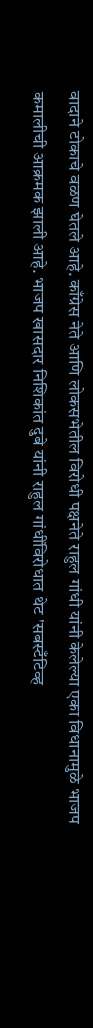वादाने टोकाचे वळण घेतले आहे. काँग्रेस नेते आणि लोकसभेतील विरोधी पक्षनेते राहुल गांधी यांनी केलेल्या एका विधानामुळे भाजप कमालीची आक्रमक झाली आहे. भाजप खासदार निशिकांत दुबे यांनी राहुल गांधींविरोधात थेट 'सबस्टँटिव्ह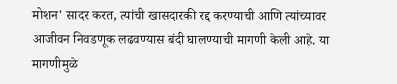मोशन' सादर करत, त्यांची खासदारकी रद्द करण्याची आणि त्यांच्यावर आजीवन निवडणूक लढवण्यास बंदी घालण्याची मागणी केली आहे. या मागणीमुळे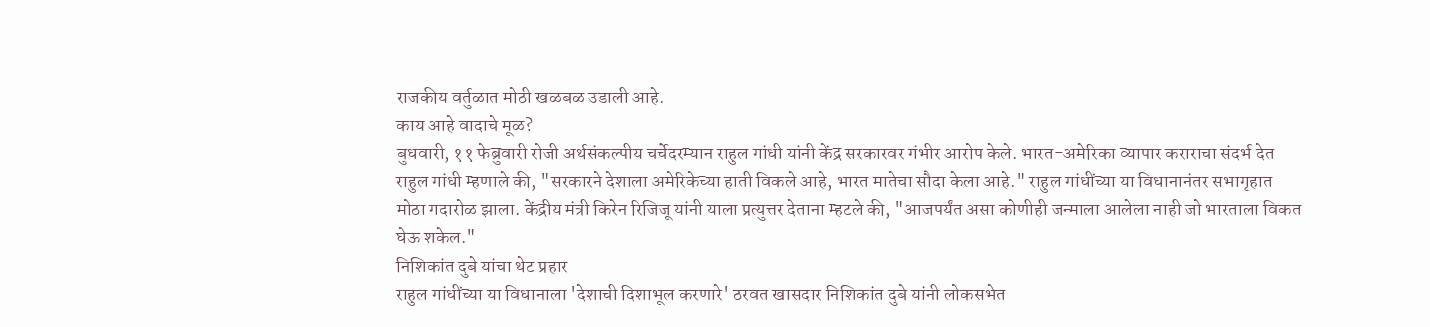राजकीय वर्तुळात मोठी खळबळ उडाली आहे.
काय आहे वादाचे मूळ?
बुधवारी, ११ फेब्रुवारी रोजी अर्थसंकल्पीय चर्चेदरम्यान राहुल गांधी यांनी केंद्र सरकारवर गंभीर आरोप केले. भारत-अमेरिका व्यापार कराराचा संदर्भ देत राहुल गांधी म्हणाले की, "सरकारने देशाला अमेरिकेच्या हाती विकले आहे, भारत मातेचा सौदा केला आहे." राहुल गांधींच्या या विधानानंतर सभागृहात मोठा गदारोळ झाला. केंद्रीय मंत्री किरेन रिजिजू यांनी याला प्रत्युत्तर देताना म्हटले की, "आजपर्यंत असा कोणीही जन्माला आलेला नाही जो भारताला विकत घेऊ शकेल."
निशिकांत दुबे यांचा थेट प्रहार
राहुल गांधींच्या या विधानाला 'देशाची दिशाभूल करणारे' ठरवत खासदार निशिकांत दुबे यांनी लोकसभेत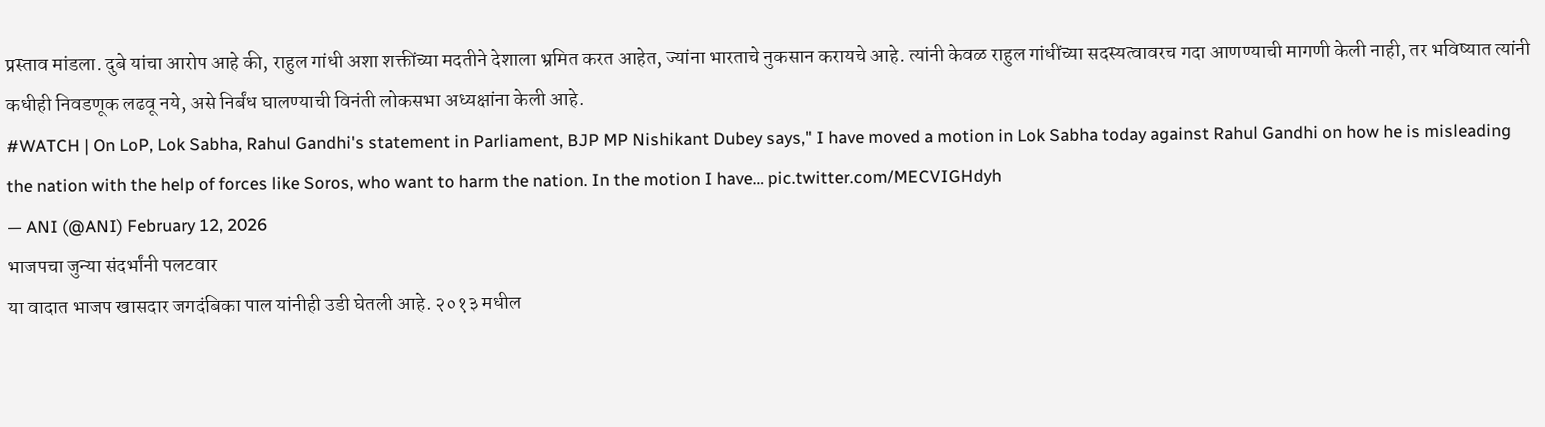प्रस्ताव मांडला. दुबे यांचा आरोप आहे की, राहुल गांधी अशा शक्तींच्या मदतीने देशाला भ्रमित करत आहेत, ज्यांना भारताचे नुकसान करायचे आहे. त्यांनी केवळ राहुल गांधींच्या सदस्यत्वावरच गदा आणण्याची मागणी केली नाही, तर भविष्यात त्यांनी कधीही निवडणूक लढवू नये, असे निर्बंध घालण्याची विनंती लोकसभा अध्यक्षांना केली आहे.
#WATCH | On LoP, Lok Sabha, Rahul Gandhi's statement in Parliament, BJP MP Nishikant Dubey says," I have moved a motion in Lok Sabha today against Rahul Gandhi on how he is misleading the nation with the help of forces like Soros, who want to harm the nation. In the motion I have… pic.twitter.com/MECVIGHdyh
— ANI (@ANI) February 12, 2026
भाजपचा जुन्या संदर्भांनी पलटवार
या वादात भाजप खासदार जगदंबिका पाल यांनीही उडी घेतली आहे. २०१३ मधील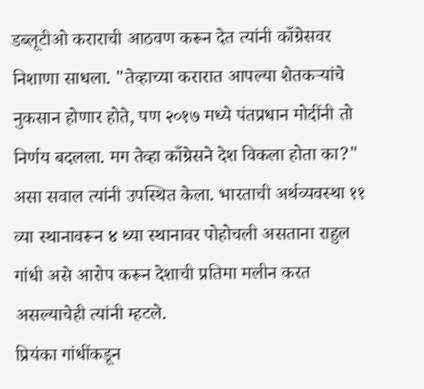डब्लूटीओ कराराची आठवण करून देत त्यांनी काँग्रेसवर निशाणा साधला. "तेव्हाच्या करारात आपल्या शेतकऱ्यांचे नुकसान होणार होते, पण २०१७ मध्ये पंतप्रधान मोदींनी तो निर्णय बदलला. मग तेव्हा काँग्रेसने देश विकला होता का?" असा सवाल त्यांनी उपस्थित केला. भारताची अर्थव्यवस्था ११ व्या स्थानावरून ४ थ्या स्थानावर पोहोचली असताना राहुल गांधी असे आरोप करून देशाची प्रतिमा मलीन करत असल्याचेही त्यांनी म्हटले.
प्रियंका गांधींकडून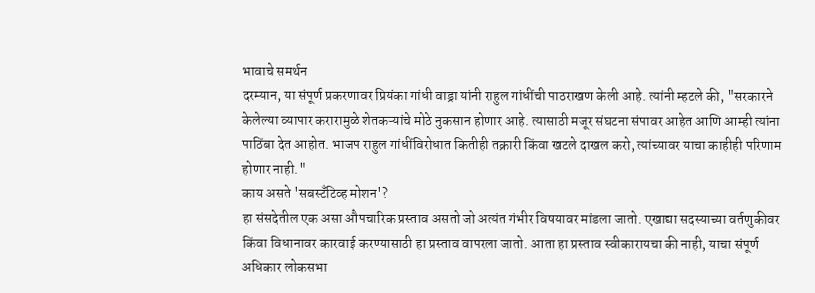भावाचे समर्थन
दरम्यान, या संपूर्ण प्रकरणावर प्रियंका गांधी वाड्रा यांनी राहुल गांधींची पाठराखण केली आहे. त्यांनी म्हटले की, "सरकारने केलेल्या व्यापार करारामुळे शेतकऱ्यांचे मोठे नुकसान होणार आहे. त्यासाठी मजूर संघटना संपावर आहेत आणि आम्ही त्यांना पाठिंबा देत आहोत. भाजप राहुल गांधींविरोधात कितीही तक्रारी किंवा खटले दाखल करो, त्यांच्यावर याचा काहीही परिणाम होणार नाही."
काय असते 'सबस्टँटिव्ह मोशन'?
हा संसदेतील एक असा औपचारिक प्रस्ताव असतो जो अत्यंत गंभीर विषयावर मांडला जातो. एखाद्या सदस्याच्या वर्तणुकीवर किंवा विधानावर कारवाई करण्यासाठी हा प्रस्ताव वापरला जातो. आता हा प्रस्ताव स्वीकारायचा की नाही, याचा संपूर्ण अधिकार लोकसभा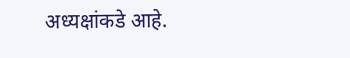अध्यक्षांकडे आहे.